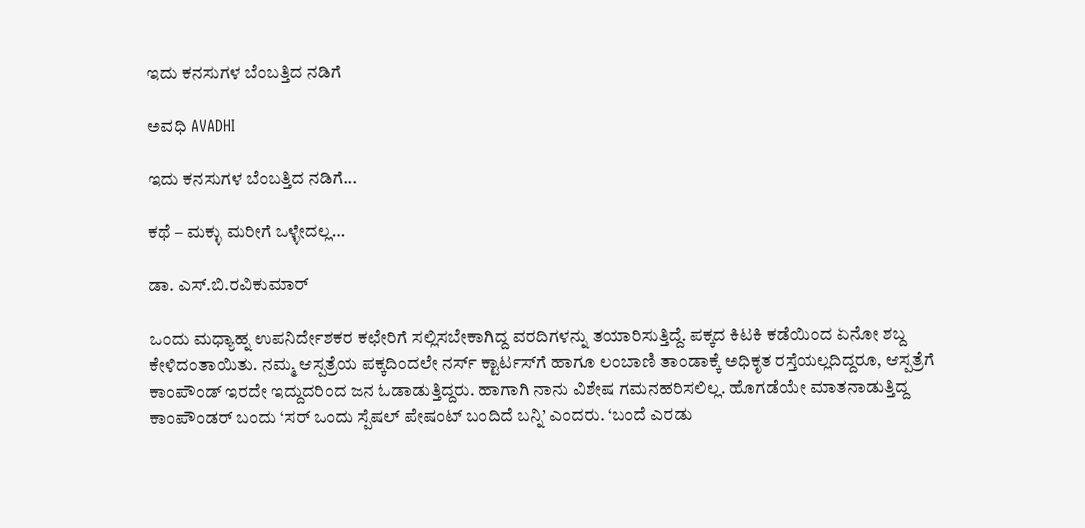ಇದು ಕನಸುಗಳ ಬೆಂಬತ್ತಿದ ನಡಿಗೆ‍

ಅವಧಿ AVADHI

ಇದು ಕನಸುಗಳ ಬೆಂಬತ್ತಿದ ನಡಿಗೆ...

ಕಥೆ – ಮಕ್ಳು ಮರೀಗೆ ಒಳ್ಳೇದಲ್ಲ…

ಡಾ. ಎಸ್.ಬಿ.ರವಿಕುಮಾರ್

ಒಂದು ಮಧ್ಯಾಹ್ನ ಉಪನಿರ್ದೇಶಕರ ಕಛೇರಿಗೆ ಸಲ್ಲಿಸಬೇಕಾಗಿದ್ದ ವರದಿಗಳನ್ನು ತಯಾರಿಸುತ್ತಿದ್ದೆ. ಪಕ್ಕದ ಕಿಟಕಿ ಕಡೆಯಿಂದ ಏನೋ ಶಬ್ದ ಕೇಳಿದಂತಾಯಿತು. ನಮ್ಮ ಆಸ್ಪತ್ರೆಯ ಪಕ್ಕದಿಂದಲೇ ನರ್ಸ್ ಕ್ಟಾರ್ಟಸ್‌ಗೆ ಹಾಗೂ ಲಂಬಾಣಿ ತಾಂಡಾಕ್ಕೆ ಅಧಿಕೃತ ರಸ್ತೆಯಲ್ಲದಿದ್ದರೂ, ಆಸ್ಪತ್ರೆಗೆ ಕಾಂಪೌಂಡ್ ಇರದೇ ಇದ್ದುದರಿಂದ ಜನ ಓಡಾಡುತ್ತಿದ್ದರು. ಹಾಗಾಗಿ ನಾನು ವಿಶೇಷ ಗಮನಹರಿಸಲಿಲ್ಲ. ಹೊಗಡೆಯೇ ಮಾತನಾಡುತ್ತಿದ್ದ ಕಾಂಪೌಂಡರ್ ಬಂದು ‘ಸರ್ ಒಂದು ಸ್ಪೆಷಲ್ ಪೇಷಂಟ್ ಬಂದಿದೆ ಬನ್ನಿ’ ಎಂದರು. ‘ಬಂದೆ ಎರಡು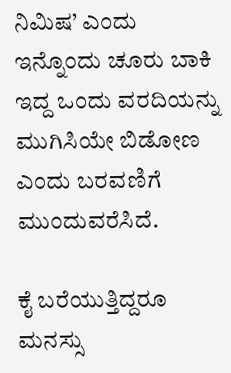ನಿಮಿಷ’ ಎಂದು ಇನ್ನೊಂದು ಚೂರು ಬಾಕಿ ಇದ್ದ ಒಂದು ವರದಿಯನ್ನು ಮುಗಿಸಿಯೇ ಬಿಡೋಣ ಎಂದು ಬರವಣಿಗೆ ಮುಂದುವರೆಸಿದೆ.

ಕೈ ಬರೆಯುತ್ತಿದ್ದರೂ ಮನಸ್ಸು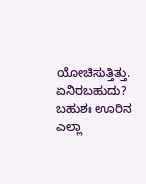ಯೋಚಿಸುತ್ತಿತ್ತು. ಏನಿರಬಹುದು? ಬಹುಶಃ ಊರಿನ ಎಲ್ಲಾ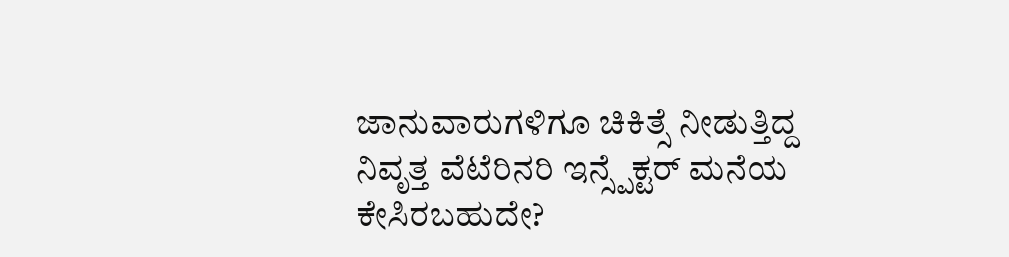ಜಾನುವಾರುಗಳಿಗೂ ಚಿಕಿತ್ಸೆ ನೀಡುತ್ತಿದ್ದ ನಿವೃತ್ತ ವೆಟೆರಿನರಿ ಇನ್ಸ್ಪೆಕ್ಟರ್ ಮನೆಯ ಕೇಸಿರಬಹುದೇ?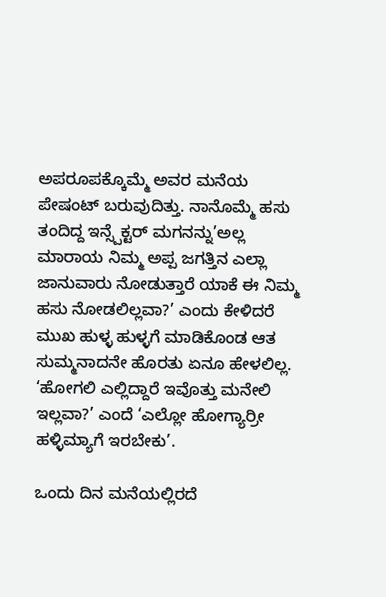ಅಪರೂಪಕ್ಕೊಮ್ಮೆ ಅವರ ಮನೆಯ ಪೇಷಂಟ್ ಬರುವುದಿತ್ತು. ನಾನೊಮ್ಮೆ ಹಸು ತಂದಿದ್ದ ಇನ್ಸ್ಪೆಕ್ಟರ್ ಮಗನನ್ನು’ಅಲ್ಲ ಮಾರಾಯ ನಿಮ್ಮ ಅಪ್ಪ ಜಗತ್ತಿನ ಎಲ್ಲಾ ಜಾನುವಾರು ನೋಡುತ್ತಾರೆ ಯಾಕೆ ಈ ನಿಮ್ಮ ಹಸು ನೋಡಲಿಲ್ಲವಾ?’ ಎಂದು ಕೇಳಿದರೆ ಮುಖ ಹುಳ್ಳ ಹುಳ್ಳಗೆ ಮಾಡಿಕೊಂಡ ಆತ ಸುಮ್ಮನಾದನೇ ಹೊರತು ಏನೂ ಹೇಳಲಿಲ್ಲ. ‘ಹೋಗಲಿ ಎಲ್ಲಿದ್ದಾರೆ ಇವೊತ್ತು ಮನೇಲಿ ಇಲ್ಲವಾ?’ ಎಂದೆ ‘ಎಲ್ಲೋ ಹೋಗ್ಯಾರ್ರೀ  ಹಳ್ಳಿಮ್ಯಾಗೆ ಇರಬೇಕು’.

ಒಂದು ದಿನ ಮನೆಯಲ್ಲಿರದೆ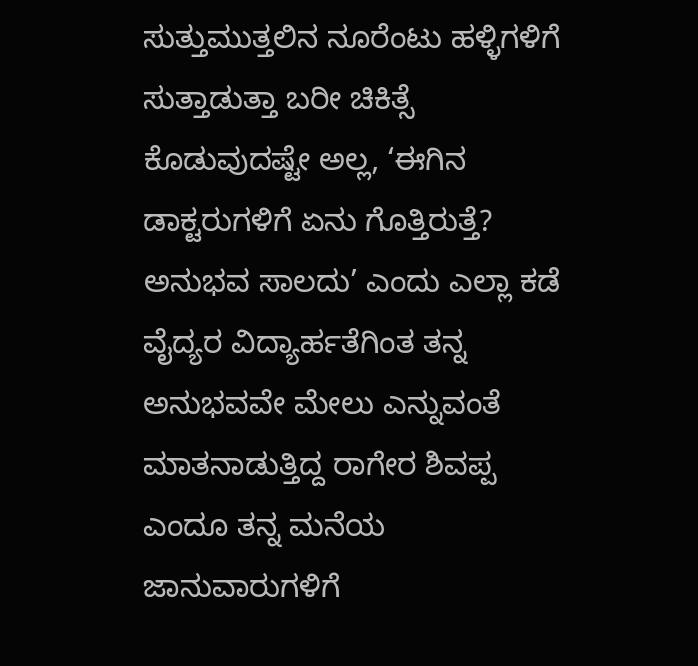ಸುತ್ತುಮುತ್ತಲಿನ ನೂರೆಂಟು ಹಳ್ಳಿಗಳಿಗೆ ಸುತ್ತಾಡುತ್ತಾ ಬರೀ ಚಿಕಿತ್ಸೆ ಕೊಡುವುದಷ್ಟೇ ಅಲ್ಲ, ‘ಈಗಿನ ಡಾಕ್ಟರುಗಳಿಗೆ ಏನು ಗೊತ್ತಿರುತ್ತೆ? ಅನುಭವ ಸಾಲದು’ ಎಂದು ಎಲ್ಲಾ ಕಡೆ ವೈದ್ಯರ ವಿದ್ಯಾರ್ಹತೆಗಿಂತ ತನ್ನ ಅನುಭವವೇ ಮೇಲು ಎನ್ನುವಂತೆ ಮಾತನಾಡುತ್ತಿದ್ದ ರಾಗೇರ ಶಿವಪ್ಪ ಎಂದೂ ತನ್ನ ಮನೆಯ ಜಾನುವಾರುಗಳಿಗೆ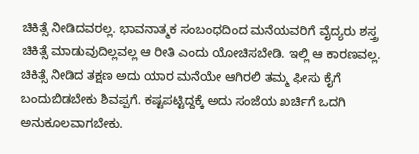ಚಿಕಿತ್ಸೆ ನೀಡಿದವರಲ್ಲ. ಭಾವನಾತ್ಮಕ ಸಂಬಂಧದಿಂದ ಮನೆಯವರಿಗೆ ವೈದ್ಯರು ಶಸ್ತ್ರ ಚಿಕಿತ್ಸೆ ಮಾಡುವುದಿಲ್ಲವಲ್ಲ ಆ ರೀತಿ ಎಂದು ಯೋಚಿಸಬೇಡಿ. ಇಲ್ಲಿ ಆ ಕಾರಣವಲ್ಲ. ಚಿಕಿತ್ಸೆ ನೀಡಿದ ತಕ್ಷಣ ಅದು ಯಾರ ಮನೆಯೇ ಆಗಿರಲಿ ತಮ್ಮ ಫೀಸು ಕೈಗೆ ಬಂದುಬಿಡಬೇಕು ಶಿವಪ್ಪಗೆ. ಕಷ್ಟಪಟ್ಟಿದ್ದಕ್ಕೆ ಅದು ಸಂಜೆಯ ಖರ್ಚಿಗೆ ಒದಗಿ ಅನುಕೂಲವಾಗಬೇಕು.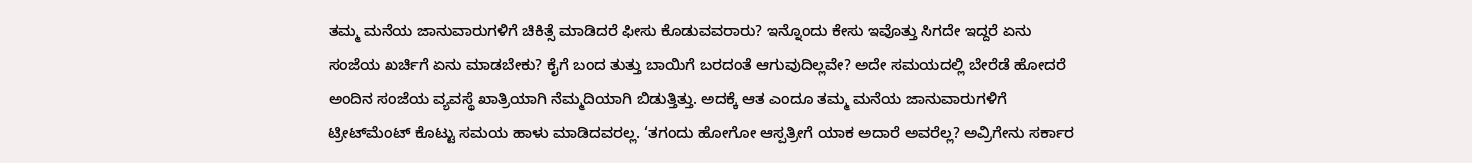ತಮ್ಮ ಮನೆಯ ಜಾನುವಾರುಗಳಿಗೆ ಚಿಕಿತ್ಸೆ ಮಾಡಿದರೆ ಫೀಸು ಕೊಡುವವರಾರು? ಇನ್ನೊಂದು ಕೇಸು ಇವೊತ್ತು ಸಿಗದೇ ಇದ್ದರೆ ಏನು ಸಂಜೆಯ ಖರ್ಚಿಗೆ ಏನು ಮಾಡಬೇಕು? ಕೈಗೆ ಬಂದ ತುತ್ತು ಬಾಯಿಗೆ ಬರದಂತೆ ಆಗುವುದಿಲ್ಲವೇ? ಅದೇ ಸಮಯದಲ್ಲಿ ಬೇರೆಡೆ ಹೋದರೆ ಅಂದಿನ ಸಂಜೆಯ ವ್ಯವಸ್ಥೆ ಖಾತ್ರಿಯಾಗಿ ನೆಮ್ಮದಿಯಾಗಿ ಬಿಡುತ್ತಿತ್ತು. ಅದಕ್ಕೆ ಆತ ಎಂದೂ ತಮ್ಮ ಮನೆಯ ಜಾನುವಾರುಗಳಿಗೆ ಟ್ರೀಟ್‍ಮೆಂಟ್ ಕೊಟ್ಟು ಸಮಯ ಹಾಳು ಮಾಡಿದವರಲ್ಲ. ‘ತಗಂದು ಹೋಗೋ ಆಸ್ಪತ್ರೀಗೆ ಯಾಕ ಅದಾರೆ ಅವರೆಲ್ಲ? ಅವ್ರಿಗೇನು ಸರ್ಕಾರ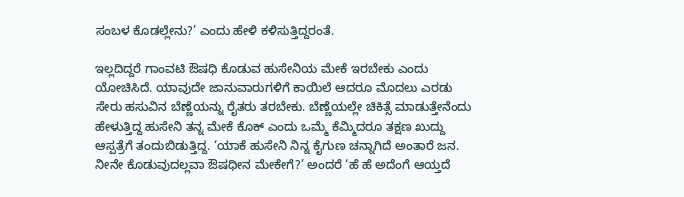ಸಂಬಳ ಕೊಡಲ್ಲೇನು?’ ಎಂದು ಹೇಳಿ ಕಳಿಸುತ್ತಿದ್ದರಂತೆ.

ಇಲ್ಲದಿದ್ದರೆ ಗಾಂವಟಿ ಔಷಧಿ ಕೊಡುವ ಹುಸೇನಿಯ ಮೇಕೆ ಇರಬೇಕು ಎಂದು ಯೋಚಿಸಿದೆ. ಯಾವುದೇ ಜಾನುವಾರುಗಳಿಗೆ ಕಾಯಿಲೆ ಆದರೂ ಮೊದಲು ಎರಡು ಸೇರು ಹಸುವಿನ ಬೆಣ್ಣೆಯನ್ನು ರೈತರು ತರಬೇಕು. ಬೆಣ್ಣೆಯಲ್ಲೇ ಚಿಕಿತ್ಸೆ ಮಾಡುತ್ತೇನೆಂದು ಹೇಳುತ್ತಿದ್ದ ಹುಸೇನಿ ತನ್ನ ಮೇಕೆ ಕೊಕ್ ಎಂದು ಒಮ್ಮೆ ಕೆಮ್ಮಿದರೂ ತಕ್ಷಣ ಖುದ್ದು ಆಸ್ಪತ್ರೆಗೆ ತಂದುಬಿಡುತ್ತಿದ್ದ. ‘ಯಾಕೆ ಹುಸೇನಿ ನಿನ್ನ ಕೈಗುಣ ಚನ್ನಾಗಿದೆ ಅಂತಾರೆ ಜನ. ನೀನೇ ಕೊಡುವುದಲ್ಲವಾ ಔಷಧೀನ ಮೇಕೇಗೆ?’ ಅಂದರೆ ‘ಹೆ ಹೆ ಅದೆಂಗೆ ಆಯ್ತದೆ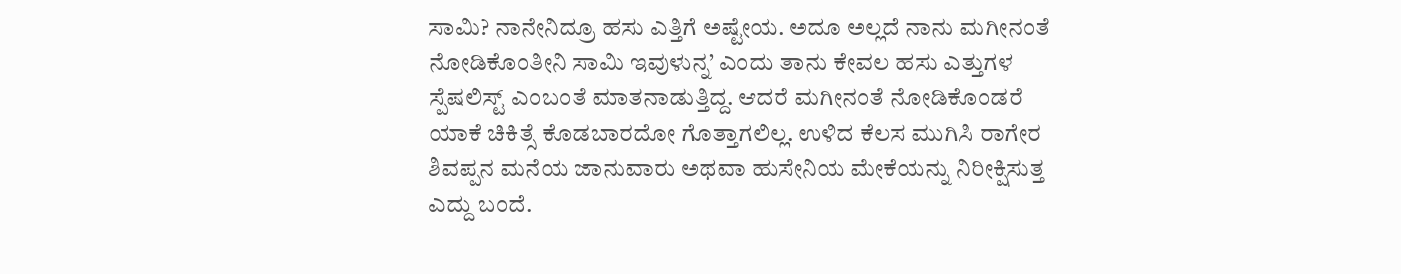ಸಾಮಿ? ನಾನೇನಿದ್ರೂ ಹಸು ಎತ್ತಿಗೆ ಅಷ್ಟೇಯ. ಅದೂ ಅಲ್ಲದೆ ನಾನು ಮಗೀನಂತೆ ನೋಡಿಕೊಂತೀನಿ ಸಾಮಿ ಇವುಳುನ್ನ’ ಎಂದು ತಾನು ಕೇವಲ ಹಸು ಎತ್ತುಗಳ ಸ್ಪೆಷಲಿಸ್ಟ್ ಎಂಬಂತೆ ಮಾತನಾಡುತ್ತಿದ್ದ. ಆದರೆ ಮಗೀನಂತೆ ನೋಡಿಕೊಂಡರೆ ಯಾಕೆ ಚಿಕಿತ್ಸೆ ಕೊಡಬಾರದೋ ಗೊತ್ತಾಗಲಿಲ್ಲ. ಉಳಿದ ಕೆಲಸ ಮುಗಿಸಿ ರಾಗೇರ ಶಿವಪ್ಪನ ಮನೆಯ ಜಾನುವಾರು ಅಥವಾ ಹುಸೇನಿಯ ಮೇಕೆಯನ್ನು ನಿರೀಕ್ಷಿಸುತ್ತ ಎದ್ದು ಬಂದೆ.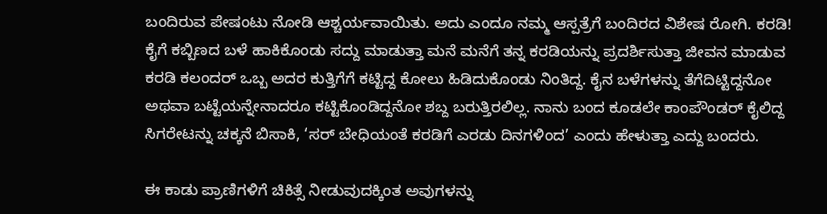ಬಂದಿರುವ ಪೇಷಂಟು ನೋಡಿ ಆಶ್ಚರ್ಯವಾಯಿತು. ಅದು ಎಂದೂ ನಮ್ಮ ಆಸ್ಪತ್ರೆಗೆ ಬಂದಿರದ ವಿಶೇಷ ರೋಗಿ. ಕರಡಿ! ಕೈಗೆ ಕಬ್ಬಿಣದ ಬಳೆ ಹಾಕಿಕೊಂಡು ಸದ್ದು ಮಾಡುತ್ತಾ ಮನೆ ಮನೆಗೆ ತನ್ನ ಕರಡಿಯನ್ನು ಪ್ರದರ್ಶಿಸುತ್ತಾ ಜೀವನ ಮಾಡುವ ಕರಡಿ ಕಲಂದರ್ ಒಬ್ಬ ಅದರ ಕುತ್ತಿಗೆಗೆ ಕಟ್ಟಿದ್ದ ಕೋಲು ಹಿಡಿದುಕೊಂಡು ನಿಂತಿದ್ದ. ಕೈನ ಬಳೆಗಳನ್ನು ತೆಗೆದಿಟ್ಟಿದ್ದನೋ ಅಥವಾ ಬಟ್ಟೆಯನ್ನೇನಾದರೂ ಕಟ್ಟಿಕೊಂಡಿದ್ದನೋ ಶಬ್ದ ಬರುತ್ತಿರಲಿಲ್ಲ. ನಾನು ಬಂದ ಕೂಡಲೇ ಕಾಂಪೌಂಡರ್ ಕೈಲಿದ್ದ ಸಿಗರೇಟನ್ನು ಚಕ್ಕನೆ ಬಿಸಾಕಿ, ‘ಸರ್ ಬೇಧಿಯಂತೆ ಕರಡಿಗೆ ಎರಡು ದಿನಗಳಿಂದ’ ಎಂದು ಹೇಳುತ್ತಾ ಎದ್ದು ಬಂದರು.

ಈ ಕಾಡು ಪ್ರಾಣಿಗಳಿಗೆ ಚಿಕಿತ್ಸೆ ನೀಡುವುದಕ್ಕಿಂತ ಅವುಗಳನ್ನು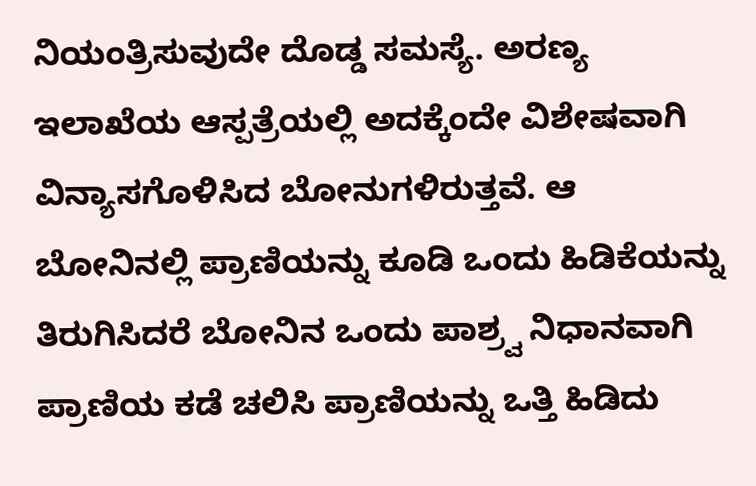ನಿಯಂತ್ರಿಸುವುದೇ ದೊಡ್ಡ ಸಮಸ್ಯೆ. ಅರಣ್ಯ ಇಲಾಖೆಯ ಆಸ್ಪತ್ರೆಯಲ್ಲಿ ಅದಕ್ಕೆಂದೇ ವಿಶೇಷವಾಗಿ ವಿನ್ಯಾಸಗೊಳಿಸಿದ ಬೋನುಗಳಿರುತ್ತವೆ. ಆ ಬೋನಿನಲ್ಲಿ ಪ್ರಾಣಿಯನ್ನು ಕೂಡಿ ಒಂದು ಹಿಡಿಕೆಯನ್ನು ತಿರುಗಿಸಿದರೆ ಬೋನಿನ ಒಂದು ಪಾಶ್ರ್ವ ನಿಧಾನವಾಗಿ ಪ್ರಾಣಿಯ ಕಡೆ ಚಲಿಸಿ ಪ್ರಾಣಿಯನ್ನು ಒತ್ತಿ ಹಿಡಿದು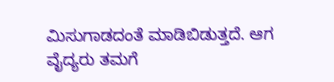ಮಿಸುಗಾಡದಂತೆ ಮಾಡಿಬಿಡುತ್ತದೆ. ಆಗ ವೈದ್ಯರು ತಮಗೆ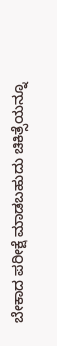ಬೇಕಾದ ಪರೀಕ್ಷೆ ಮಾಡಬಹುದು ಚಿಕಿತ್ಸೆಯನ್ನೂ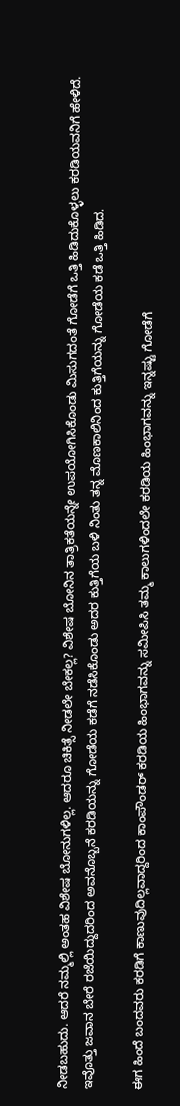ನೀಡಬಹುದು. ಆದರೆ ನಮ್ಮಲ್ಲಿ ಅಂತಹ ವಿಶೇಷ ಬೋನುಗಳಿಲ್ಲ. ಆದರೂ ಚಿಕಿತ್ಸೆ ನೀಡಲೇ ಬೇಕಲ್ಲ? ವಿಶೇಷ ಬೋನಿನ ತಾತ್ರಿಕತೆಯನ್ನೇ ಉಪಯೋಗಿಸಿಕೊಂಡು ಮಿಸುಗದಂತೆ ಗೋಡೆಗೆ ಒತ್ತಿ ಹಿಡಿದುಕೊಳ್ಳಲು ಕರಡಿಯವನಿಗೆ ಹೇಳಿದೆ. ಇವೊತ್ತು ಜವಾನ ಬೇರೆ ರಜೆಯಿದ್ದುದರಿಂದ ಅವನೊಬ್ಬನೆ ಕರಡಿಯನ್ನು ಗೋಡೆಯ ಕಡೆಗೆ ನಡೆಸಿಕೊಂಡು ಅದರ ಕುತ್ತಿಗೆಯ ಬಳಿ ನಿಂತು ತನ್ನ ಮೊಣಕಾಲಿನಿಂದ ಕುತ್ತಿಗೆಯನ್ನು ಗೋಡೆಯ ಕಡೆ ಒತ್ತಿ ಹಿಡಿದ.

ಈಗ ಹಿಂದೆ ಬಂದವರು ಕರಡಿಗೆ ಕಾಣುವುದಿಲ್ಲವಾದ್ದರಿಂದ ಕಾಂಪೌಂಡರ್ ಕರಡಿಯ ಹಿಂಭಾಗವನ್ನು ಸಮೀಪಿಸಿ ತಮ್ಮ ಕಾಲುಗಳಿಂದಲೇ ಕರಡಿಯ ಹಿಂಭಾಗವನ್ನು ಇನ್ನಷ್ಟು ಗೋಡೆಗೆ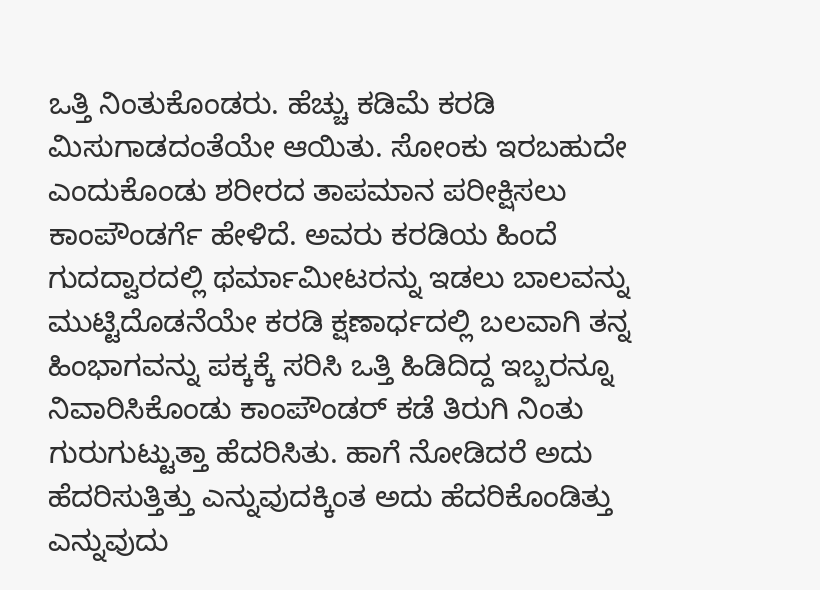ಒತ್ತಿ ನಿಂತುಕೊಂಡರು. ಹೆಚ್ಚು ಕಡಿಮೆ ಕರಡಿ ಮಿಸುಗಾಡದಂತೆಯೇ ಆಯಿತು. ಸೋಂಕು ಇರಬಹುದೇ ಎಂದುಕೊಂಡು ಶರೀರದ ತಾಪಮಾನ ಪರೀಕ್ಷಿಸಲು ಕಾಂಪೌಂಡರ್ಗೆ ಹೇಳಿದೆ. ಅವರು ಕರಡಿಯ ಹಿಂದೆ ಗುದದ್ವಾರದಲ್ಲಿ ಥರ್ಮಾಮೀಟರನ್ನು ಇಡಲು ಬಾಲವನ್ನು ಮುಟ್ಟಿದೊಡನೆಯೇ ಕರಡಿ ಕ್ಷಣಾರ್ಧದಲ್ಲಿ ಬಲವಾಗಿ ತನ್ನ ಹಿಂಭಾಗವನ್ನು ಪಕ್ಕಕ್ಕೆ ಸರಿಸಿ ಒತ್ತಿ ಹಿಡಿದಿದ್ದ ಇಬ್ಬರನ್ನೂ ನಿವಾರಿಸಿಕೊಂಡು ಕಾಂಪೌಂಡರ್ ಕಡೆ ತಿರುಗಿ ನಿಂತು ಗುರುಗುಟ್ಟುತ್ತಾ ಹೆದರಿಸಿತು. ಹಾಗೆ ನೋಡಿದರೆ ಅದು ಹೆದರಿಸುತ್ತಿತ್ತು ಎನ್ನುವುದಕ್ಕಿಂತ ಅದು ಹೆದರಿಕೊಂಡಿತ್ತು ಎನ್ನುವುದು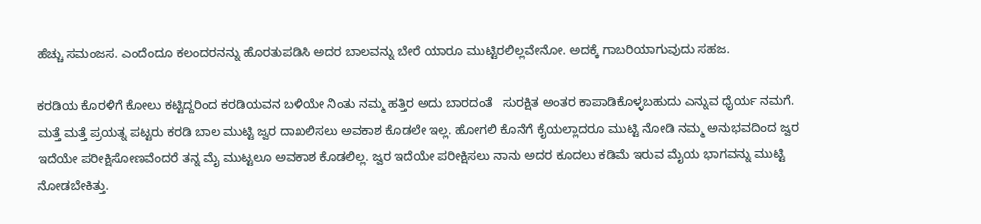ಹೆಚ್ಚು ಸಮಂಜಸ. ಎಂದೆಂದೂ ಕಲಂದರನನ್ನು ಹೊರತುಪಡಿಸಿ ಅದರ ಬಾಲವನ್ನು ಬೇರೆ ಯಾರೂ ಮುಟ್ಟಿರಲಿಲ್ಲವೇನೋ. ಅದಕ್ಕೆ ಗಾಬರಿಯಾಗುವುದು ಸಹಜ.

ಕರಡಿಯ ಕೊರಳಿಗೆ ಕೋಲು ಕಟ್ಟಿದ್ದರಿಂದ ಕರಡಿಯವನ ಬಳಿಯೇ ನಿಂತು ನಮ್ಮ ಹತ್ತಿರ ಅದು ಬಾರದಂತೆ   ಸುರಕ್ಷಿತ ಅಂತರ ಕಾಪಾಡಿಕೊಳ್ಳಬಹುದು ಎನ್ನುವ ಧೈರ್ಯ ನಮಗೆ.  ಮತ್ತೆ ಮತ್ತೆ ಪ್ರಯತ್ನ ಪಟ್ಟರು ಕರಡಿ ಬಾಲ ಮುಟ್ಟಿ ಜ್ವರ ದಾಖಲಿಸಲು ಅವಕಾಶ ಕೊಡಲೇ ಇಲ್ಲ. ಹೋಗಲಿ ಕೊನೆಗೆ ಕೈಯಲ್ಲಾದರೂ ಮುಟ್ಟಿ ನೋಡಿ ನಮ್ಮ ಅನುಭವದಿಂದ ಜ್ವರ ಇದೆಯೇ ಪರೀಕ್ಷಿಸೋಣವೆಂದರೆ ತನ್ನ ಮೈ ಮುಟ್ಟಲೂ ಅವಕಾಶ ಕೊಡಲಿಲ್ಲ. ಜ್ವರ ಇದೆಯೇ ಪರೀಕ್ಷಿಸಲು ನಾನು ಅದರ ಕೂದಲು ಕಡಿಮೆ ಇರುವ ಮೈಯ ಭಾಗವನ್ನು ಮುಟ್ಟಿ ನೋಡಬೇಕಿತ್ತು.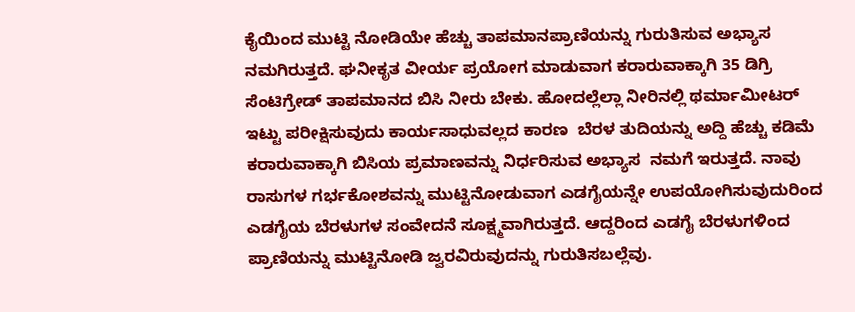ಕೈಯಿಂದ ಮುಟ್ಟಿ ನೋಡಿಯೇ ಹೆಚ್ಚು ತಾಪಮಾನಪ್ರಾಣಿಯನ್ನು ಗುರುತಿಸುವ ಅಭ್ಯಾಸ ನಮಗಿರುತ್ತದೆ. ಘನೀಕೃತ ವೀರ್ಯ ಪ್ರಯೋಗ ಮಾಡುವಾಗ ಕರಾರುವಾಕ್ಕಾಗಿ 35 ಡಿಗ್ರಿ ಸೆಂಟಿಗ್ರೇಡ್ ತಾಪಮಾನದ ಬಿಸಿ ನೀರು ಬೇಕು. ಹೋದಲ್ಲೆಲ್ಲಾ ನೀರಿನಲ್ಲಿ ಥರ್ಮಾಮೀಟರ್ ಇಟ್ಟು ಪರೀಕ್ಷಿಸುವುದು ಕಾರ್ಯಸಾಧುವಲ್ಲದ ಕಾರಣ  ಬೆರಳ ತುದಿಯನ್ನು ಅದ್ದಿ ಹೆಚ್ಚು ಕಡಿಮೆ ಕರಾರುವಾಕ್ಕಾಗಿ ಬಿಸಿಯ ಪ್ರಮಾಣವನ್ನು ನಿರ್ಧರಿಸುವ ಅಭ್ಯಾಸ  ನಮಗೆ ಇರುತ್ತದೆ. ನಾವು ರಾಸುಗಳ ಗರ್ಭಕೋಶವನ್ನು ಮುಟ್ಟಿನೋಡುವಾಗ ಎಡಗೈಯನ್ನೇ ಉಪಯೋಗಿಸುವುದುರಿಂದ  ಎಡಗೈಯ ಬೆರಳುಗಳ ಸಂವೇದನೆ ಸೂಕ್ಷ್ಮವಾಗಿರುತ್ತದೆ. ಆದ್ದರಿಂದ ಎಡಗೈ ಬೆರಳುಗಳಿಂದ ಪ್ರಾಣಿಯನ್ನು ಮುಟ್ಟಿನೋಡಿ ಜ್ವರವಿರುವುದನ್ನು ಗುರುತಿಸಬಲ್ಲೆವು.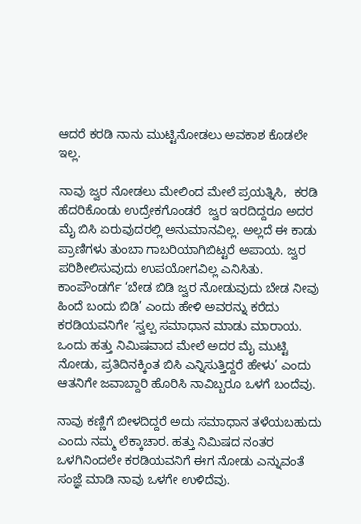ಆದರೆ ಕರಡಿ ನಾನು ಮುಟ್ಟಿನೋಡಲು ಅವಕಾಶ ಕೊಡಲೇ ಇಲ್ಲ.

ನಾವು ಜ್ವರ ನೋಡಲು ಮೇಲಿಂದ ಮೇಲೆ ಪ್ರಯತ್ನಿಸಿ,  ಕರಡಿ ಹೆದರಿಕೊಂಡು ಉದ್ರೇಕಗೊಂಡರೆ  ಜ್ವರ ಇರದಿದ್ದರೂ ಅದರ  ಮೈ ಬಿಸಿ ಏರುವುದರಲ್ಲಿ ಅನುಮಾನವಿಲ್ಲ. ಅಲ್ಲದೆ ಈ ಕಾಡು ಪ್ರಾಣಿಗಳು ತುಂಬಾ ಗಾಬರಿಯಾಗಿಬಿಟ್ಟರೆ ಅಪಾಯ. ಜ್ವರ ಪರಿಶೀಲಿಸುವುದು ಉಪಯೋಗವಿಲ್ಲ ಎನಿಸಿತು. ಕಾಂಪೌಂಡರ್ಗೆ ‘ಬೇಡ ಬಿಡಿ ಜ್ವರ ನೋಡುವುದು ಬೇಡ ನೀವು ಹಿಂದೆ ಬಂದು ಬಿಡಿ’ ಎಂದು ಹೇಳಿ ಅವರನ್ನು ಕರೆದು ಕರಡಿಯವನಿಗೇ ‘ಸ್ವಲ್ಪ ಸಮಾಧಾನ ಮಾಡು ಮಾರಾಯ. ಒಂದು ಹತ್ತು ನಿಮಿಷವಾದ ಮೇಲೆ ಅದರ ಮೈ ಮುಟ್ಟಿ ನೋಡು, ಪ್ರತಿದಿನಕ್ಕಿಂತ ಬಿಸಿ ಎನ್ನಿಸುತ್ತಿದ್ದರೆ ಹೇಳು’ ಎಂದು ಆತನಿಗೇ ಜವಾಬ್ದಾರಿ ಹೊರಿಸಿ ನಾವಿಬ್ಬರೂ ಒಳಗೆ ಬಂದೆವು.

ನಾವು ಕಣ್ಣಿಗೆ ಬೀಳದಿದ್ದರೆ ಅದು ಸಮಾಧಾನ ತಳೆಯಬಹುದು ಎಂದು ನಮ್ಮ ಲೆಕ್ಕಾಚಾರ. ಹತ್ತು ನಿಮಿಷದ ನಂತರ ಒಳಗಿನಿಂದಲೇ ಕರಡಿಯವನಿಗೆ ಈಗ ನೋಡು ಎನ್ನುವಂತೆ ಸಂಜ್ಞೆ ಮಾಡಿ ನಾವು ಒಳಗೇ ಉಳಿದೆವು.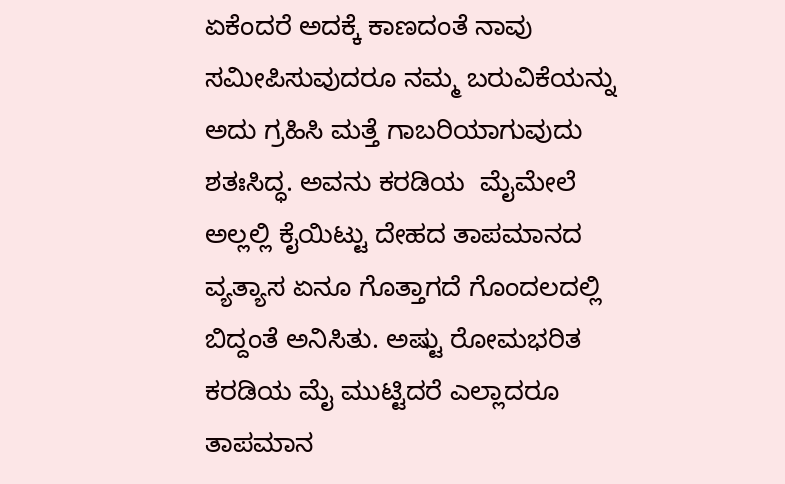ಏಕೆಂದರೆ ಅದಕ್ಕೆ ಕಾಣದಂತೆ ನಾವು ಸಮೀಪಿಸುವುದರೂ ನಮ್ಮ ಬರುವಿಕೆಯನ್ನು ಅದು ಗ್ರಹಿಸಿ ಮತ್ತೆ ಗಾಬರಿಯಾಗುವುದು ಶತಃಸಿದ್ಧ. ಅವನು ಕರಡಿಯ  ಮೈಮೇಲೆ ಅಲ್ಲಲ್ಲಿ ಕೈಯಿಟ್ಟು ದೇಹದ ತಾಪಮಾನದ ವ್ಯತ್ಯಾಸ ಏನೂ ಗೊತ್ತಾಗದೆ ಗೊಂದಲದಲ್ಲಿ ಬಿದ್ದಂತೆ ಅನಿಸಿತು. ಅಷ್ಟು ರೋಮಭರಿತ ಕರಡಿಯ ಮೈ ಮುಟ್ಟಿದರೆ ಎಲ್ಲಾದರೂ ತಾಪಮಾನ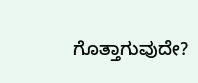ಗೊತ್ತಾಗುವುದೇ?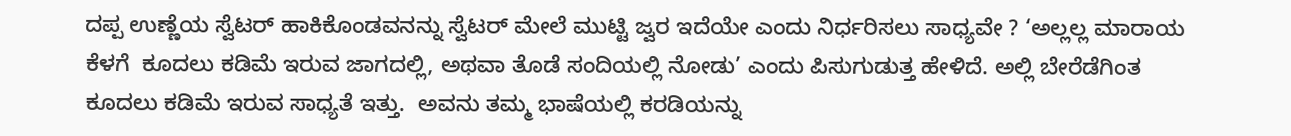ದಪ್ಪ ಉಣ್ಣೆಯ ಸ್ವೆಟರ್ ಹಾಕಿಕೊಂಡವನನ್ನು ಸ್ವೆಟರ್ ಮೇಲೆ ಮುಟ್ಟಿ ಜ್ವರ ಇದೆಯೇ ಎಂದು ನಿರ್ಧರಿಸಲು ಸಾಧ್ಯವೇ ? ‘ಅಲ್ಲಲ್ಲ ಮಾರಾಯ ಕೆಳಗೆ  ಕೂದಲು ಕಡಿಮೆ ಇರುವ ಜಾಗದಲ್ಲಿ, ಅಥವಾ ತೊಡೆ ಸಂದಿಯಲ್ಲಿ ನೋಡು’ ಎಂದು ಪಿಸುಗುಡುತ್ತ ಹೇಳಿದೆ. ಅಲ್ಲಿ ಬೇರೆಡೆಗಿಂತ ಕೂದಲು ಕಡಿಮೆ ಇರುವ ಸಾಧ್ಯತೆ ಇತ್ತು.  ಅವನು ತಮ್ಮ ಭಾಷೆಯಲ್ಲಿ ಕರಡಿಯನ್ನು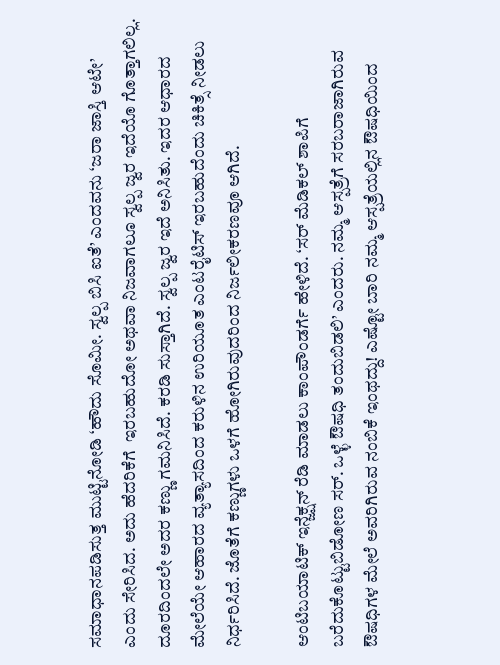ಸಮಾಧಾನಪಡಿಸುತ್ತ ಮುಟ್ಟಿನೋಡಿ ‘ಹೌದು ಸೊಮೀ. ಸ್ವಲ್ಪ ಬಿಸಿ ಐತೆ’ ಎಂದವನು ‘ಜರಾ ಜಾಸ್ತಿ ಆಟೇ’ ಎಂದು ಸೇರಿಸಿದ. ಅದು ಹೆದರಿಕೆಗೆ  ಇರಬಹುದೋ ಅಥವಾ ನಿಜವಾಗಲೂ ಸ್ವಲ್ಪ ಜ್ವರ ಇದೆಯೊ ಗೊತ್ತಾಗಲಿಲ್ಲ. ದೂರದಿಂದಲೇ ಅದರ ಕಣ್ಣು ಗಮನಿಸಿದೆ. ಕರಡಿ ಸುಸ್ತಾಗಿದೆ. ಸ್ವಲ್ಪ ಜ್ವರ ಇದೆ ಅನಿಸಿತು. ಇದರ ಆಧಾರದ ಮೇಲೆಯೇ ಆಹಾರದ ವ್ಯತ್ಯಾಸದಿಂದ ಕರುಳಿನ ಉರಿಯೂತ ಎಂಟರೈಟಿಸ್ ಇರಬಹುದೆಂದು ಚಿಕಿತ್ಸೆ ನೀಡಲು ನಿರ್ಧರಿಸಿದೆ. ಜೊತೆಗೆ ಕಣ್ಣುಗಳು ಒಳಗೆ ಹೋಗಿರುವುದರಿಂದ ನಿರ್ಜಲೀಕರಣವೂ ಆಗಿದೆ.

ಆಂಟಿಬಯಾಟಿಕ್ ಇನ್ಜೆಕ್ಷನ್ ರೆಡಿ ಮಾಡಲು ಕಾಂಪೌಂಡರ್ಗೆ ಹೇಳಿದೆ. ‘ಸರ್ ಮೆಡಿಕಲ್ ಶಾಪಿಗೆ  ಬರೆದುಕೊಟ್ಟುಬಿಡೋಣ ಸರ್. ಒಳ್ಳೆ ಔಷಧಿ ತಂದುಬಿಡಲಿ’ ಎಂದರು. ನಮ್ಮ ಆಸ್ಪತ್ರೆಗೆ ಸರಬರಾಜಾಗಿರುವ ಔಷಧಿಗಳ ಮೇಲೆ ಅವರಿಗಿರುವ ನಂಬಿಕೆ ಇಂಥದ್ದು! ಎಷ್ಟೋ ಬಾರಿ ನಮ್ಮ ಆಸ್ಪತ್ರೆಯಲ್ಲಿನ ಔಷಧಿಯಿಂದ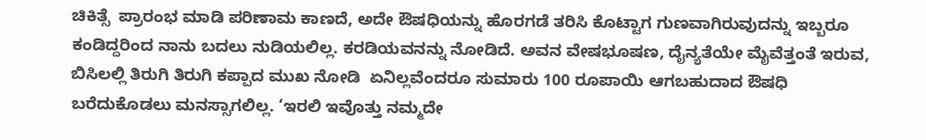ಚಿಕಿತ್ಸೆ  ಪ್ರಾರಂಭ ಮಾಡಿ ಪರಿಣಾಮ ಕಾಣದೆ, ಅದೇ ಔಷಧಿಯನ್ನು ಹೊರಗಡೆ ತರಿಸಿ ಕೊಟ್ಟಾಗ ಗುಣವಾಗಿರುವುದನ್ನು ಇಬ್ಬರೂ ಕಂಡಿದ್ದರಿಂದ ನಾನು ಬದಲು ನುಡಿಯಲಿಲ್ಲ. ಕರಡಿಯವನನ್ನು ನೋಡಿದೆ. ಅವನ ವೇಷಭೂಷಣ, ದೈನ್ಯತೆಯೇ ಮೈವೆತ್ತಂತೆ ಇರುವ, ಬಿಸಿಲಲ್ಲಿ ತಿರುಗಿ ತಿರುಗಿ ಕಪ್ಪಾದ ಮುಖ ನೋಡಿ  ಏನಿಲ್ಲವೆಂದರೂ ಸುಮಾರು 100 ರೂಪಾಯಿ ಆಗಬಹುದಾದ ಔಷಧಿ ಬರೆದುಕೊಡಲು ಮನಸ್ಸಾಗಲಿಲ್ಲ. ‘ಇರಲಿ ಇವೊತ್ತು ನಮ್ಮದೇ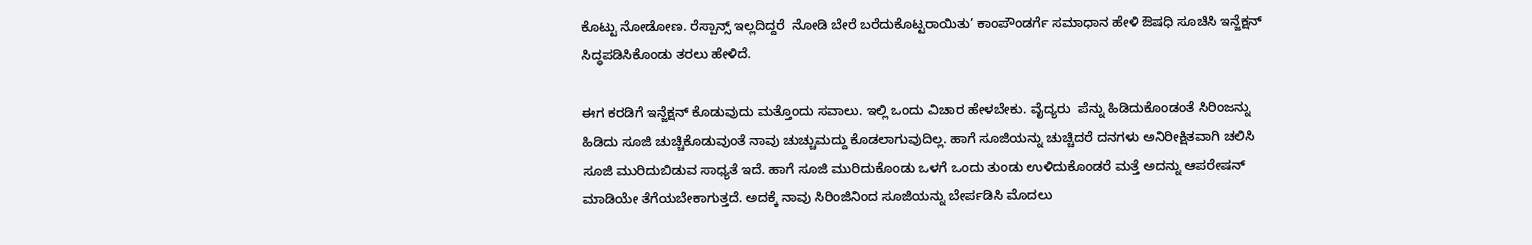ಕೊಟ್ಟು ನೋಡೋಣ. ರೆಸ್ಪಾನ್ಸ್ ಇಲ್ಲದಿದ್ದರೆ  ನೋಡಿ ಬೇರೆ ಬರೆದುಕೊಟ್ಟರಾಯಿತು’ ಕಾಂಪೌಂಡರ್ಗೆ ಸಮಾಧಾನ ಹೇಳಿ ಔಷಧಿ ಸೂಚಿಸಿ ಇನ್ಜೆಕ್ಷನ್ ಸಿದ್ಧಪಡಿಸಿಕೊಂಡು ತರಲು ಹೇಳಿದೆ.

ಈಗ ಕರಡಿಗೆ ಇನ್ಜೆಕ್ಷನ್ ಕೊಡುವುದು ಮತ್ತೊಂದು ಸವಾಲು. ಇಲ್ಲಿ ಒಂದು ವಿಚಾರ ಹೇಳಬೇಕು. ವೈದ್ಯರು  ಪೆನ್ನು ಹಿಡಿದುಕೊಂಡಂತೆ ಸಿರಿಂಜನ್ನು ಹಿಡಿದು ಸೂಜಿ ಚುಚ್ಚಿಕೊಡುವುಂತೆ ನಾವು ಚುಚ್ಚುಮದ್ದು ಕೊಡಲಾಗುವುದಿಲ್ಲ. ಹಾಗೆ ಸೂಜಿಯನ್ನು ಚುಚ್ಚಿದರೆ ದನಗಳು ಅನಿರೀಕ್ಷಿತವಾಗಿ ಚಲಿಸಿ ಸೂಜಿ ಮುರಿದುಬಿಡುವ ಸಾಧ್ಯತೆ ಇದೆ. ಹಾಗೆ ಸೂಜಿ ಮುರಿದುಕೊಂಡು ಒಳಗೆ ಒಂದು ತುಂಡು ಉಳಿದುಕೊಂಡರೆ ಮತ್ತೆ ಅದನ್ನು ಆಪರೇಷನ್ ಮಾಡಿಯೇ ತೆಗೆಯಬೇಕಾಗುತ್ತದೆ. ಅದಕ್ಕೆ ನಾವು ಸಿರಿಂಜಿನಿಂದ ಸೂಜಿಯನ್ನು ಬೇರ್ಪಡಿಸಿ ಮೊದಲು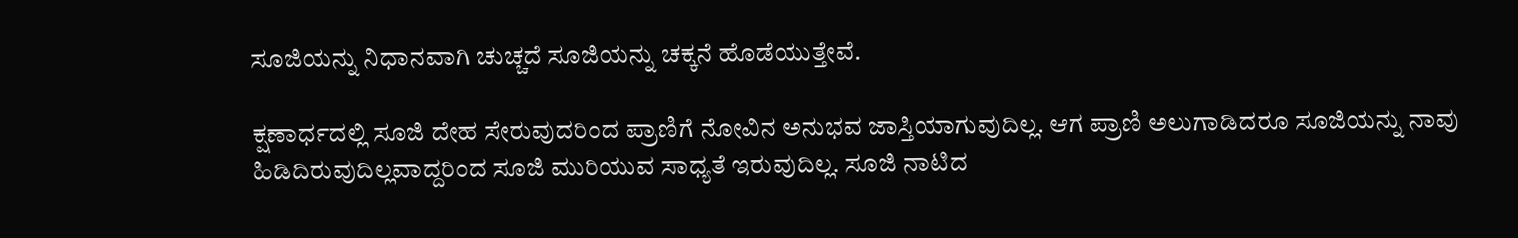ಸೂಜಿಯನ್ನು ನಿಧಾನವಾಗಿ ಚುಚ್ಚದೆ ಸೂಜಿಯನ್ನು ಚಕ್ಕನೆ ಹೊಡೆಯುತ್ತೇವೆ.

ಕ್ಷಣಾರ್ಧದಲ್ಲಿ ಸೂಜಿ ದೇಹ ಸೇರುವುದರಿಂದ ಪ್ರಾಣಿಗೆ ನೋವಿನ ಅನುಭವ ಜಾಸ್ತಿಯಾಗುವುದಿಲ್ಲ. ಆಗ ಪ್ರಾಣಿ ಅಲುಗಾಡಿದರೂ ಸೂಜಿಯನ್ನು ನಾವು ಹಿಡಿದಿರುವುದಿಲ್ಲವಾದ್ದರಿಂದ ಸೂಜಿ ಮುರಿಯುವ ಸಾಧ್ಯತೆ ಇರುವುದಿಲ್ಲ. ಸೂಜಿ ನಾಟಿದ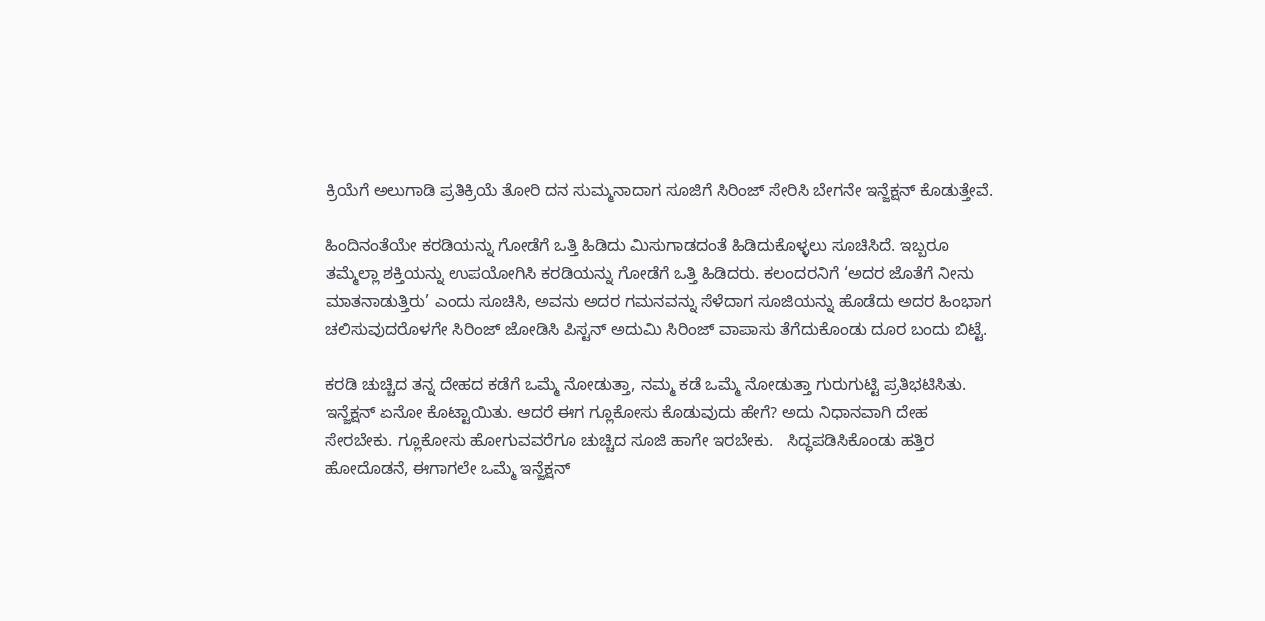ಕ್ರಿಯೆಗೆ ಅಲುಗಾಡಿ ಪ್ರತಿಕ್ರಿಯೆ ತೋರಿ ದನ ಸುಮ್ಮನಾದಾಗ ಸೂಜಿಗೆ ಸಿರಿಂಜ್ ಸೇರಿಸಿ ಬೇಗನೇ ಇನ್ಜೆಕ್ಷನ್ ಕೊಡುತ್ತೇವೆ.

ಹಿಂದಿನಂತೆಯೇ ಕರಡಿಯನ್ನು ಗೋಡೆಗೆ ಒತ್ತಿ ಹಿಡಿದು ಮಿಸುಗಾಡದಂತೆ ಹಿಡಿದುಕೊಳ್ಳಲು ಸೂಚಿಸಿದೆ. ಇಬ್ಬರೂ ತಮ್ಮೆಲ್ಲಾ ಶಕ್ತಿಯನ್ನು ಉಪಯೋಗಿಸಿ ಕರಡಿಯನ್ನು ಗೋಡೆಗೆ ಒತ್ತಿ ಹಿಡಿದರು. ಕಲಂದರನಿಗೆ ‘ಅದರ ಜೊತೆಗೆ ನೀನು ಮಾತನಾಡುತ್ತಿರು’ ಎಂದು ಸೂಚಿಸಿ, ಅವನು ಅದರ ಗಮನವನ್ನು ಸೆಳೆದಾಗ ಸೂಜಿಯನ್ನು ಹೊಡೆದು ಅದರ ಹಿಂಭಾಗ ಚಲಿಸುವುದರೊಳಗೇ ಸಿರಿಂಜ್ ಜೋಡಿಸಿ ಪಿಸ್ಟನ್ ಅದುಮಿ ಸಿರಿಂಜ್ ವಾಪಾಸು ತೆಗೆದುಕೊಂಡು ದೂರ ಬಂದು ಬಿಟ್ಟೆ.

ಕರಡಿ ಚುಚ್ಚಿದ ತನ್ನ ದೇಹದ ಕಡೆಗೆ ಒಮ್ಮೆ ನೋಡುತ್ತಾ, ನಮ್ಮ ಕಡೆ ಒಮ್ಮೆ ನೋಡುತ್ತಾ ಗುರುಗುಟ್ಟಿ ಪ್ರತಿಭಟಿಸಿತು. ಇನ್ಜೆಕ್ಷನ್ ಏನೋ ಕೊಟ್ಟಾಯಿತು. ಆದರೆ ಈಗ ಗ್ಲೂಕೋಸು ಕೊಡುವುದು ಹೇಗೆ? ಅದು ನಿಧಾನವಾಗಿ ದೇಹ ಸೇರಬೇಕು. ಗ್ಲೂಕೋಸು ಹೋಗುವವರೆಗೂ ಚುಚ್ಚಿದ ಸೂಜಿ ಹಾಗೇ ಇರಬೇಕು.   ಸಿದ್ಧಪಡಿಸಿಕೊಂಡು ಹತ್ತಿರ ಹೋದೊಡನೆ, ಈಗಾಗಲೇ ಒಮ್ಮೆ ಇನ್ಜೆಕ್ಷನ್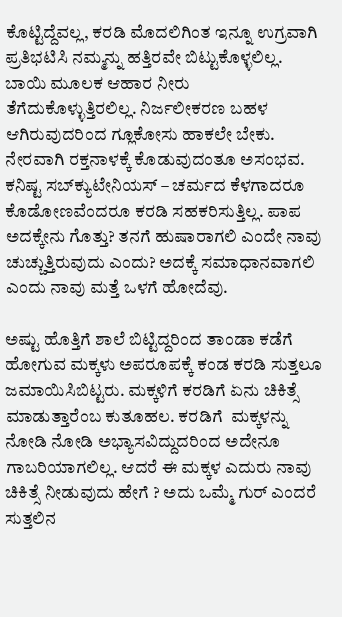ಕೊಟ್ಟಿದ್ದೆವಲ್ಲ, ಕರಡಿ ಮೊದಲಿಗಿಂತ ಇನ್ನೂ ಉಗ್ರವಾಗಿ ಪ್ರತಿಭಟಿಸಿ ನಮ್ಮನ್ನು ಹತ್ತಿರವೇ ಬಿಟ್ಟುಕೊಳ್ಳಲಿಲ್ಲ. ಬಾಯಿ ಮೂಲಕ ಆಹಾರ ನೀರು ತೆಗೆದುಕೊಳ್ಳುತ್ತಿರಲಿಲ್ಲ. ನಿರ್ಜಲೀಕರಣ ಬಹಳ ಆಗಿರುವುದರಿಂದ ಗ್ಲೂಕೋಸು ಹಾಕಲೇ ಬೇಕು. ನೇರವಾಗಿ ರಕ್ತನಾಳಕ್ಕೆ ಕೊಡುವುದಂತೂ ಅಸಂಭವ. ಕನಿಷ್ಟ ಸಬ್‍ಕ್ಯುಟೇನಿಯಸ್ – ಚರ್ಮದ ಕೆಳಗಾದರೂ ಕೊಡೋಣವೆಂದರೂ ಕರಡಿ ಸಹಕರಿಸುತ್ತಿಲ್ಲ. ಪಾಪ ಅದಕ್ಕೇನು ಗೊತ್ತು? ತನಗೆ ಹುಷಾರಾಗಲಿ ಎಂದೇ ನಾವು ಚುಚ್ಚುತ್ತಿರುವುದು ಎಂದು? ಅದಕ್ಕೆ ಸಮಾಧಾನವಾಗಲಿ  ಎಂದು ನಾವು ಮತ್ತೆ ಒಳಗೆ ಹೋದೆವು.

ಅಷ್ಟು ಹೊತ್ತಿಗೆ ಶಾಲೆ ಬಿಟ್ಟಿದ್ದರಿಂದ ತಾಂಡಾ ಕಡೆಗೆ ಹೋಗುವ ಮಕ್ಕಳು ಅಪರೂಪಕ್ಕೆ ಕಂಡ ಕರಡಿ ಸುತ್ತಲೂ ಜಮಾಯಿಸಿಬಿಟ್ಟರು. ಮಕ್ಕಳಿಗೆ ಕರಡಿಗೆ ಏನು ಚಿಕಿತ್ಸೆ ಮಾಡುತ್ತಾರೆಂಬ ಕುತೂಹಲ. ಕರಡಿಗೆ  ಮಕ್ಕಳನ್ನು ನೋಡಿ ನೋಡಿ ಅಭ್ಯಾಸವಿದ್ದುದರಿಂದ ಅದೇನೂ ಗಾಬರಿಯಾಗಲಿಲ್ಲ. ಆದರೆ ಈ ಮಕ್ಕಳ ಎದುರು ನಾವು ಚಿಕಿತ್ಸೆ ನೀಡುವುದು ಹೇಗೆ ? ಅದು ಒಮ್ಮೆ ಗುರ್ ಎಂದರೆ ಸುತ್ತಲಿನ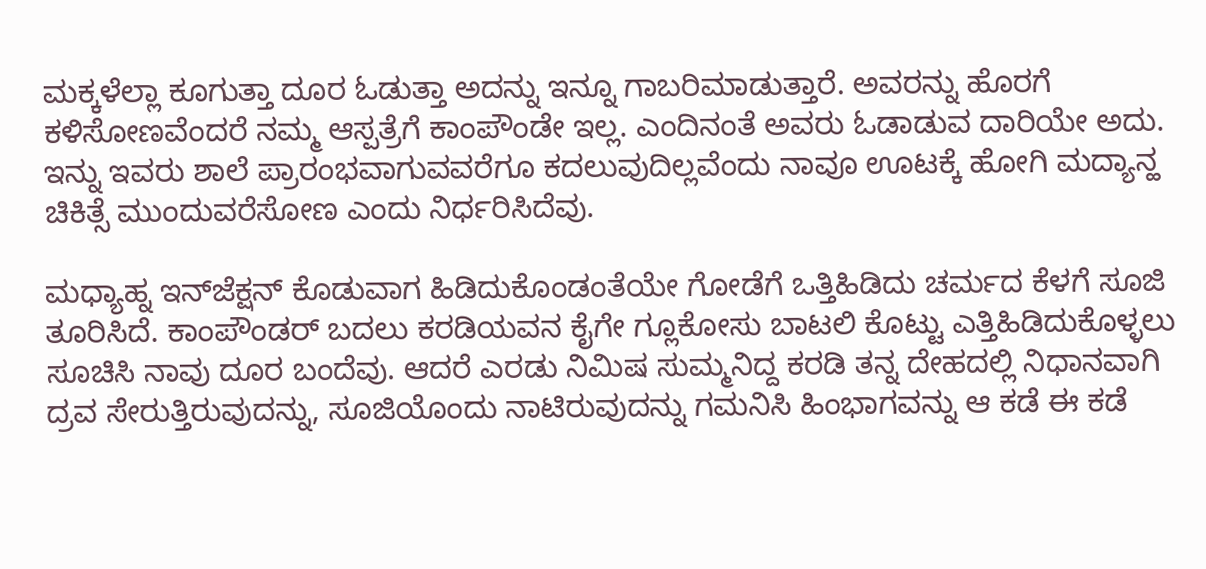ಮಕ್ಕಳೆಲ್ಲಾ ಕೂಗುತ್ತಾ ದೂರ ಓಡುತ್ತಾ ಅದನ್ನು ಇನ್ನೂ ಗಾಬರಿಮಾಡುತ್ತಾರೆ. ಅವರನ್ನು ಹೊರಗೆ ಕಳಿಸೋಣವೆಂದರೆ ನಮ್ಮ ಆಸ್ಪತ್ರೆಗೆ ಕಾಂಪೌಂಡೇ ಇಲ್ಲ. ಎಂದಿನಂತೆ ಅವರು ಓಡಾಡುವ ದಾರಿಯೇ ಅದು. ಇನ್ನು ಇವರು ಶಾಲೆ ಪ್ರಾರಂಭವಾಗುವವರೆಗೂ ಕದಲುವುದಿಲ್ಲವೆಂದು ನಾವೂ ಊಟಕ್ಕೆ ಹೋಗಿ ಮದ್ಯಾನ್ಹ ಚಿಕಿತ್ಸೆ ಮುಂದುವರೆಸೋಣ ಎಂದು ನಿರ್ಧರಿಸಿದೆವು.

ಮಧ್ಯಾಹ್ನ ಇನ್‍ಜೆಕ್ಷನ್ ಕೊಡುವಾಗ ಹಿಡಿದುಕೊಂಡಂತೆಯೇ ಗೋಡೆಗೆ ಒತ್ತಿಹಿಡಿದು ಚರ್ಮದ ಕೆಳಗೆ ಸೂಜಿ ತೂರಿಸಿದೆ. ಕಾಂಪೌಂಡರ್ ಬದಲು ಕರಡಿಯವನ ಕೈಗೇ ಗ್ಲೂಕೋಸು ಬಾಟಲಿ ಕೊಟ್ಟು ಎತ್ತಿಹಿಡಿದುಕೊಳ್ಳಲು ಸೂಚಿಸಿ ನಾವು ದೂರ ಬಂದೆವು. ಆದರೆ ಎರಡು ನಿಮಿಷ ಸುಮ್ಮನಿದ್ದ ಕರಡಿ ತನ್ನ ದೇಹದಲ್ಲಿ ನಿಧಾನವಾಗಿ ದ್ರವ ಸೇರುತ್ತಿರುವುದನ್ನು, ಸೂಜಿಯೊಂದು ನಾಟಿರುವುದನ್ನು ಗಮನಿಸಿ ಹಿಂಭಾಗವನ್ನು ಆ ಕಡೆ ಈ ಕಡೆ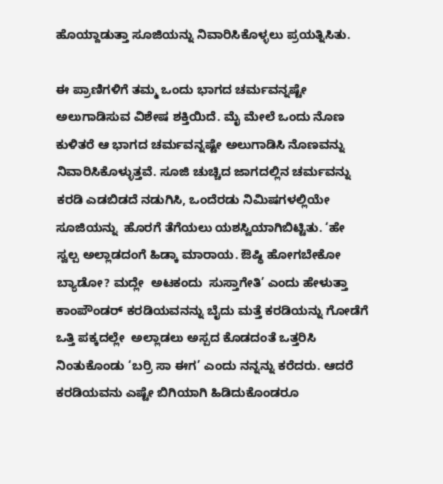ಹೊಯ್ದಾಡುತ್ತಾ ಸೂಜಿಯನ್ನು ನಿವಾರಿಸಿಕೊಳ್ಳಲು ಪ್ರಯತ್ನಿಸಿತು.

ಈ ಪ್ರಾಣಿಗಳಿಗೆ ತಮ್ಮ ಒಂದು ಭಾಗದ ಚರ್ಮವನ್ನಷ್ಟೇ ಅಲುಗಾಡಿಸುವ ವಿಶೇಷ ಶಕ್ತಿಯಿದೆ. ಮೈ ಮೇಲೆ ಒಂದು ನೊಣ ಕುಳಿತರೆ ಆ ಭಾಗದ ಚರ್ಮವನ್ನಷ್ಟೇ ಅಲುಗಾಡಿಸಿ ನೊಣವನ್ನು ನಿವಾರಿಸಿಕೊಳ್ಳುತ್ತವೆ. ಸೂಜಿ ಚುಚ್ಚಿದ ಜಾಗದಲ್ಲಿನ ಚರ್ಮವನ್ನು ಕರಡಿ ಎಡಬಿಡದೆ ನಡುಗಿಸಿ, ಒಂದೆರಡು ನಿಮಿಷಗಳಲ್ಲಿಯೇ ಸೂಜಿಯನ್ನು  ಹೊರಗೆ ತೆಗೆಯಲು ಯಶಸ್ವಿಯಾಗಿಬಿಟ್ಟಿತು. ‘ಹೇ ಸ್ವಲ್ಪ ಅಲ್ಲಾಡದಂಗೆ ಹಿಡ್ಕಾ ಮಾರಾಯ. ಔಷ್ಧಿ ಹೋಗಬೇಕೋ ಬ್ಯಾಡೋ? ಮದ್ಲೇ  ಅಟಕಂದು  ಸುಸ್ತಾಗೇತಿ’ ಎಂದು ಹೇಳುತ್ತಾ ಕಾಂಪೌಂಡರ್ ಕರಡಿಯವನನ್ನು ಬೈದು ಮತ್ತೆ ಕರಡಿಯನ್ನು ಗೋಡೆಗೆ ಒತ್ತಿ ಪಕ್ಕದಲ್ಲೇ  ಅಲ್ಲಾಡಲು ಅಸ್ಪದ ಕೊಡದಂತೆ ಒತ್ತರಿಸಿ ನಿಂತುಕೊಂಡು ‘ಬರ್ರಿ ಸಾ ಈಗ’ ಎಂದು ನನ್ನನ್ನು ಕರೆದರು. ಆದರೆ ಕರಡಿಯವನು ಎಷ್ಟೇ ಬಿಗಿಯಾಗಿ ಹಿಡಿದುಕೊಂಡರೂ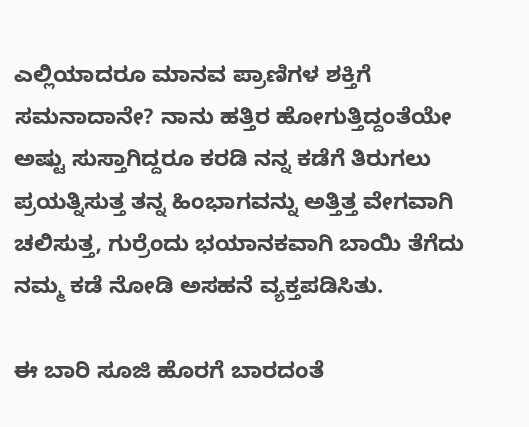ಎಲ್ಲಿಯಾದರೂ ಮಾನವ ಪ್ರಾಣಿಗಳ ಶಕ್ತಿಗೆ ಸಮನಾದಾನೇ? ನಾನು ಹತ್ತಿರ ಹೋಗುತ್ತಿದ್ದಂತೆಯೇ ಅಷ್ಟು ಸುಸ್ತಾಗಿದ್ದರೂ ಕರಡಿ ನನ್ನ ಕಡೆಗೆ ತಿರುಗಲು ಪ್ರಯತ್ನಿಸುತ್ತ ತನ್ನ ಹಿಂಭಾಗವನ್ನು ಅತ್ತಿತ್ತ ವೇಗವಾಗಿ ಚಲಿಸುತ್ತ, ಗುರ್ರೆಂದು ಭಯಾನಕವಾಗಿ ಬಾಯಿ ತೆಗೆದು ನಮ್ಮ ಕಡೆ ನೋಡಿ ಅಸಹನೆ ವ್ಯಕ್ತಪಡಿಸಿತು.

ಈ ಬಾರಿ ಸೂಜಿ ಹೊರಗೆ ಬಾರದಂತೆ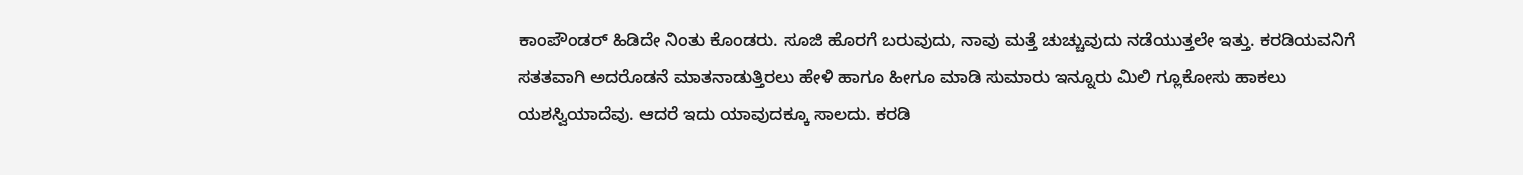ಕಾಂಪೌಂಡರ್ ಹಿಡಿದೇ ನಿಂತು ಕೊಂಡರು. ಸೂಜಿ ಹೊರಗೆ ಬರುವುದು, ನಾವು ಮತ್ತೆ ಚುಚ್ಚುವುದು ನಡೆಯುತ್ತಲೇ ಇತ್ತು. ಕರಡಿಯವನಿಗೆ ಸತತವಾಗಿ ಅದರೊಡನೆ ಮಾತನಾಡುತ್ತಿರಲು ಹೇಳಿ ಹಾಗೂ ಹೀಗೂ ಮಾಡಿ ಸುಮಾರು ಇನ್ನೂರು ಮಿಲಿ ಗ್ಲೂಕೋಸು ಹಾಕಲು ಯಶಸ್ವಿಯಾದೆವು. ಆದರೆ ಇದು ಯಾವುದಕ್ಕೂ ಸಾಲದು. ಕರಡಿ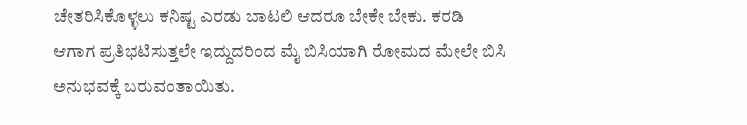ಚೇತರಿಸಿಕೊಳ್ಳಲು ಕನಿಷ್ಟ ಎರಡು ಬಾಟಲಿ ಆದರೂ ಬೇಕೇ ಬೇಕು. ಕರಡಿ ಆಗಾಗ ಪ್ರತಿಭಟಿಸುತ್ತಲೇ ಇದ್ದುದರಿಂದ ಮೈ ಬಿಸಿಯಾಗಿ ರೋಮದ ಮೇಲೇ ಬಿಸಿ ಅನುಭವಕ್ಕೆ ಬರುವಂತಾಯಿತು.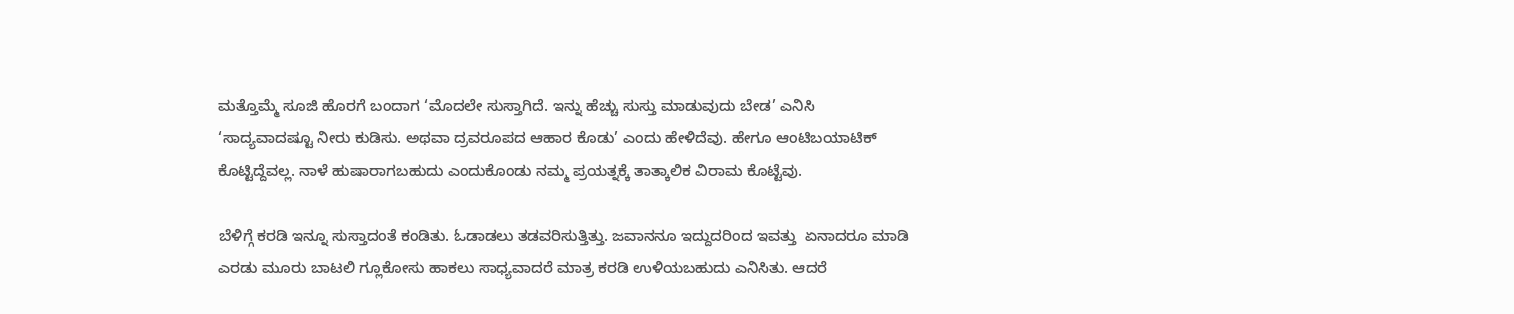ಮತ್ತೊಮ್ಮೆ ಸೂಜಿ ಹೊರಗೆ ಬಂದಾಗ ‘ಮೊದಲೇ ಸುಸ್ತಾಗಿದೆ. ಇನ್ನು ಹೆಚ್ಚು ಸುಸ್ತು ಮಾಡುವುದು ಬೇಡ’ ಎನಿಸಿ ‘ಸಾದ್ಯವಾದಷ್ಟೂ ನೀರು ಕುಡಿಸು. ಅಥವಾ ದ್ರವರೂಪದ ಆಹಾರ ಕೊಡು’ ಎಂದು ಹೇಳಿದೆವು. ಹೇಗೂ ಆಂಟಿಬಯಾಟಿಕ್ ಕೊಟ್ಟಿದ್ದೆವಲ್ಲ. ನಾಳೆ ಹುಷಾರಾಗಬಹುದು ಎಂದುಕೊಂಡು ನಮ್ಮ ಪ್ರಯತ್ನಕ್ಕೆ ತಾತ್ಕಾಲಿಕ ವಿರಾಮ ಕೊಟ್ಟೆವು.

ಬೆಳಿಗ್ಗೆ ಕರಡಿ ಇನ್ನೂ ಸುಸ್ತಾದಂತೆ ಕಂಡಿತು. ಓಡಾಡಲು ತಡವರಿಸುತ್ತಿತ್ತು. ಜವಾನನೂ ಇದ್ದುದರಿಂದ ಇವತ್ತು  ಏನಾದರೂ ಮಾಡಿ ಎರಡು ಮೂರು ಬಾಟಲಿ ಗ್ಲೂಕೋಸು ಹಾಕಲು ಸಾಧ್ಯವಾದರೆ ಮಾತ್ರ ಕರಡಿ ಉಳಿಯಬಹುದು ಎನಿಸಿತು. ಆದರೆ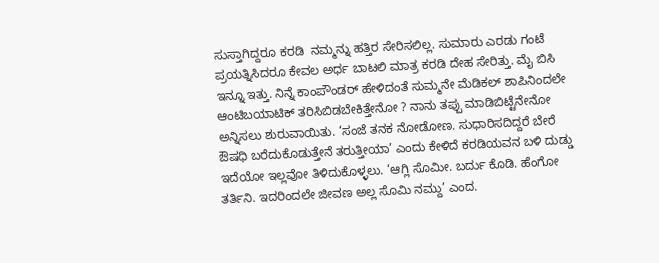ಸುಸ್ತಾಗಿದ್ದರೂ ಕರಡಿ  ನಮ್ಮನ್ನು ಹತ್ತಿರ ಸೇರಿಸಲಿಲ್ಲ. ಸುಮಾರು ಎರಡು ಗಂಟೆ ಪ್ರಯತ್ನಿಸಿದರೂ ಕೇವಲ ಅರ್ಧ ಬಾಟಲಿ ಮಾತ್ರ ಕರಡಿ ದೇಹ ಸೇರಿತ್ತು. ಮೈ ಬಿಸಿ ಇನ್ನೂ ಇತ್ತು. ನಿನ್ನೆ ಕಾಂಪೌಂಡರ್ ಹೇಳಿದಂತೆ ಸುಮ್ಮನೇ ಮೆಡಿಕಲ್ ಶಾಪಿನಿಂದಲೇ ಆಂಟಿಬಯಾಟಿಕ್ ತರಿಸಿಬಿಡಬೇಕಿತ್ತೇನೋ ? ನಾನು ತಪ್ಪು ಮಾಡಿಬಿಟ್ಟೆನೇನೋ ಅನ್ನಿಸಲು ಶುರುವಾಯಿತು. ‘ಸಂಜೆ ತನಕ ನೋಡೋಣ. ಸುಧಾರಿಸದಿದ್ದರೆ ಬೇರೆ ಔಷಧಿ ಬರೆದುಕೊಡುತ್ತೇನೆ ತರುತ್ತೀಯಾ’ ಎಂದು ಕೇಳಿದೆ ಕರಡಿಯವನ ಬಳಿ ದುಡ್ಡು ಇದೆಯೋ ಇಲ್ಲವೋ ತಿಳಿದುಕೊಳ್ಳಲು. ‘ಆಗ್ಲಿ ಸೊಮೀ. ಬರ್ದು ಕೊಡಿ. ಹೆಂಗೋ ತರ್ತಿನಿ. ಇದರಿಂದಲೇ ಜೀವಣ ಅಲ್ಲ ಸೊಮಿ ನಮ್ದು’ ಎಂದ.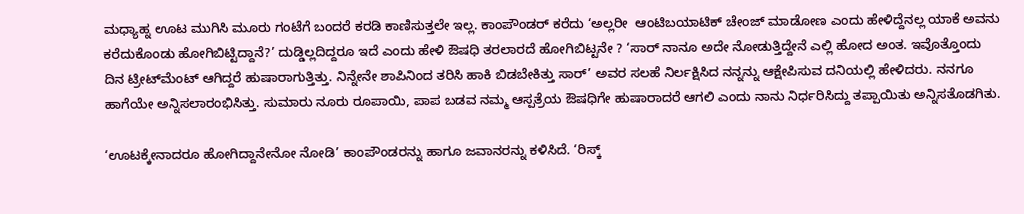ಮಧ್ಯಾಹ್ನ ಊಟ ಮುಗಿಸಿ ಮೂರು ಗಂಟೆಗೆ ಬಂದರೆ ಕರಡಿ ಕಾಣಿಸುತ್ತಲೇ ಇಲ್ಲ. ಕಾಂಪೌಂಡರ್ ಕರೆದು ‘ಅಲ್ಲರೀ  ಆಂಟಿಬಯಾಟಿಕ್ ಚೇಂಜ್ ಮಾಡೋಣ ಎಂದು ಹೇಳಿದ್ದೆನಲ್ಲ ಯಾಕೆ ಅವನು ಕರೆದುಕೊಂಡು ಹೋಗಿಬಿಟ್ಟಿದ್ದಾನೆ?’ ದುಡ್ಡಿಲ್ಲದಿದ್ದರೂ ಇದೆ ಎಂದು ಹೇಳಿ ಔಷಧಿ ತರಲಾರದೆ ಹೋಗಿಬಿಟ್ಟನೇ ? ‘ಸಾರ್ ನಾನೂ ಅದೇ ನೋಡುತ್ತಿದ್ದೇನೆ ಎಲ್ಲಿ ಹೋದ ಅಂತ. ಇವೊತ್ತೊಂದು ದಿನ ಟ್ರೀಟ್‍ಮೆಂಟ್ ಆಗಿದ್ದರೆ ಹುಷಾರಾಗುತ್ತಿತ್ತು. ನಿನ್ನೇನೇ ಶಾಪಿನಿಂದ ತರಿಸಿ ಹಾಕಿ ಬಿಡಬೇಕಿತ್ತು ಸಾರ್’ ಅವರ ಸಲಹೆ ನಿರ್ಲಕ್ಷಿಸಿದ ನನ್ನನ್ನು ಆಕ್ಷೇಪಿಸುವ ದನಿಯಲ್ಲಿ ಹೇಳಿದರು. ನನಗೂ ಹಾಗೆಯೇ ಅನ್ನಿಸಲಾರಂಭಿಸಿತ್ತು. ಸುಮಾರು ನೂರು ರೂಪಾಯಿ, ಪಾಪ ಬಡವ ನಮ್ಮ ಆಸ್ಪತ್ರೆಯ ಔಷಧಿಗೇ ಹುಷಾರಾದರೆ ಆಗಲಿ ಎಂದು ನಾನು ನಿರ್ಧರಿಸಿದ್ದು ತಪ್ಪಾಯಿತು ಅನ್ನಿಸತೊಡಗಿತು.

‘ಊಟಕ್ಕೇನಾದರೂ ಹೋಗಿದ್ದಾನೇನೋ ನೋಡಿ’ ಕಾಂಪೌಂಡರನ್ನು ಹಾಗೂ ಜವಾನರನ್ನು ಕಳಿಸಿದೆ. ‘ರಿಸ್ಕ್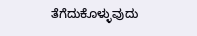ತೆಗೆದುಕೊಳ್ಳುವುದು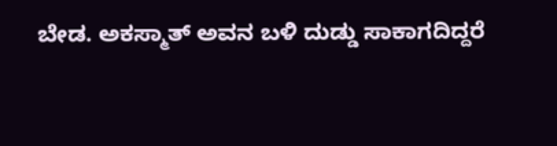ಬೇಡ. ಅಕಸ್ಮಾತ್ ಅವನ ಬಳಿ ದುಡ್ಡು ಸಾಕಾಗದಿದ್ದರೆ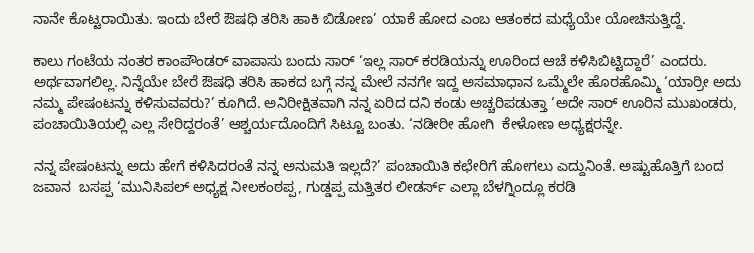ನಾನೇ ಕೊಟ್ಟರಾಯಿತು. ಇಂದು ಬೇರೆ ಔಷಧಿ ತರಿಸಿ ಹಾಕಿ ಬಿಡೋಣ’ ಯಾಕೆ ಹೋದ ಎಂಬ ಆತಂಕದ ಮಧ್ಯೆಯೇ ಯೋಚಿಸುತ್ತಿದ್ದೆ.

ಕಾಲು ಗಂಟೆಯ ನಂತರ ಕಾಂಪೌಂಡರ್ ವಾಪಾಸು ಬಂದು ಸಾರ್ ‘ಇಲ್ಲ ಸಾರ್ ಕರಡಿಯನ್ನು ಊರಿಂದ ಆಚೆ ಕಳಿಸಿಬಿಟ್ಟಿದ್ದಾರೆ’ ಎಂದರು. ಅರ್ಥವಾಗಲಿಲ್ಲ. ನಿನ್ನೆಯೇ ಬೇರೆ ಔಷಧಿ ತರಿಸಿ ಹಾಕದ ಬಗ್ಗೆ ನನ್ನ ಮೇಲೆ ನನಗೇ ಇದ್ದ ಅಸಮಾಧಾನ ಒಮ್ಮೆಲೇ ಹೊರಹೊಮ್ಮಿ ‘ಯಾರ್ರೀ ಅದು ನಮ್ಮ ಪೇಷಂಟನ್ನು ಕಳಿಸುವವರು?’ ಕೂಗಿದೆ. ಅನಿರೀಕ್ಷಿತವಾಗಿ ನನ್ನ ಏರಿದ ದನಿ ಕಂಡು ಅಚ್ಚರಿಪಡುತ್ತಾ ‘ಅದೇ ಸಾರ್ ಊರಿನ ಮುಖಂಡರು, ಪಂಚಾಯಿತಿಯಲ್ಲಿ ಎಲ್ಲ ಸೇರಿದ್ದರಂತೆ’ ಆಶ್ಚರ್ಯದೊಂದಿಗೆ ಸಿಟ್ಟೂ ಬಂತು. ‘ನಡೀರೀ ಹೋಗಿ  ಕೇಳೋಣ ಅಧ್ಯಕ್ಷರನ್ನೇ.

ನನ್ನ ಪೇಷಂಟನ್ನು ಅದು ಹೇಗೆ ಕಳಿಸಿದರಂತೆ ನನ್ನ ಅನುಮತಿ ಇಲ್ಲದೆ?’ ಪಂಚಾಯಿತಿ ಕಛೇರಿಗೆ ಹೋಗಲು ಎದ್ದುನಿಂತೆ. ಅಷ್ಟುಹೊತ್ತಿಗೆ ಬಂದ ಜವಾನ  ಬಸಪ್ಪ ‘ಮುನಿಸಿಪಲ್ ಅಧ್ಯಕ್ಷ ನೀಲಕಂಠಪ್ಪ, ಗುಡ್ಡಪ್ಪ ಮತ್ತಿತರ ಲೀಡರ್ಸ್ ಎಲ್ಲಾ ಬೆಳಗ್ನಿಂದ್ಲೂ ಕರಡಿ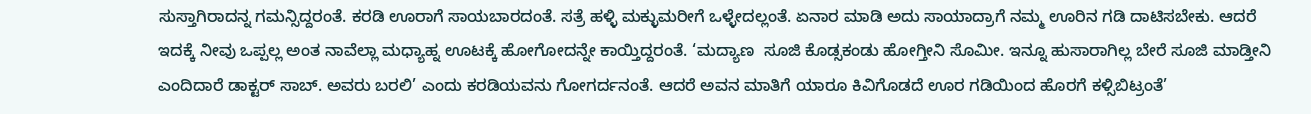ಸುಸ್ತಾಗಿರಾದನ್ನ ಗಮನ್ಸಿದ್ದರಂತೆ. ಕರಡಿ ಊರಾಗೆ ಸಾಯಬಾರದಂತೆ. ಸತ್ರೆ ಹಳ್ಳಿ ಮಕ್ಳುಮರೀಗೆ ಒಳ್ಳೇದಲ್ಲಂತೆ. ಏನಾರ ಮಾಡಿ ಅದು ಸಾಯಾದ್ರಾಗೆ ನಮ್ಮ ಊರಿನ ಗಡಿ ದಾಟಿಸಬೇಕು. ಆದರೆ ಇದಕ್ಕೆ ನೀವು ಒಪ್ಪಲ್ಲ ಅಂತ ನಾವೆಲ್ಲಾ ಮಧ್ಯಾಹ್ನ ಊಟಕ್ಕೆ ಹೋಗೋದನ್ನೇ ಕಾಯ್ತಿದ್ದರಂತೆ. ‘ಮದ್ಯಾಣ  ಸೂಜಿ ಕೊಡ್ಸಕಂಡು ಹೋಗ್ತೀನಿ ಸೊಮೀ. ಇನ್ನೂ ಹುಸಾರಾಗಿಲ್ಲ ಬೇರೆ ಸೂಜಿ ಮಾಡ್ತೀನಿ ಎಂದಿದಾರೆ ಡಾಕ್ಟರ್ ಸಾಬ್. ಅವರು ಬರಲಿ’ ಎಂದು ಕರಡಿಯವನು ಗೋಗರ್ದನಂತೆ. ಆದರೆ ಅವನ ಮಾತಿಗೆ ಯಾರೂ ಕಿವಿಗೊಡದೆ ಊರ ಗಡಿಯಿಂದ ಹೊರಗೆ ಕಳ್ಸಿಬಿಟ್ರಂತೆ’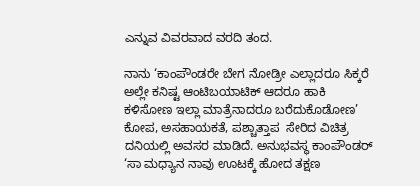ಎನ್ನುವ ವಿವರವಾದ ವರದಿ ತಂದ.

ನಾನು ‘ಕಾಂಪೌಂಡರೇ ಬೇಗ ನೋಡ್ರೀ ಎಲ್ಲಾದರೂ ಸಿಕ್ಕರೆ ಅಲ್ಲೇ ಕನಿಷ್ಟ ಆಂಟಿಬಯಾಟಿಕ್ ಆದರೂ ಹಾಕಿ ಕಳಿಸೋಣ ಇಲ್ಲಾ ಮಾತ್ರೆನಾದರೂ ಬರೆದುಕೊಡೋಣ’ ಕೋಪ, ಅಸಹಾಯಕತೆ, ಪಶ್ಚಾತ್ತಾಪ  ಸೇರಿದ ವಿಚಿತ್ರ ದನಿಯಲ್ಲಿ ಅವಸರ ಮಾಡಿದೆ. ಅನುಭವಸ್ಥ ಕಾಂಪೌಂಡರ್ ‘ಸಾ ಮಧ್ಯಾನ ನಾವು ಊಟಕ್ಕೆ ಹೋದ ತಕ್ಷಣ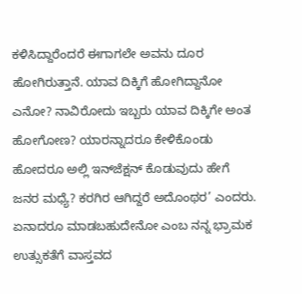ಕಳಿಸಿದ್ದಾರೆಂದರೆ ಈಗಾಗಲೇ ಅವನು ದೂರ ಹೋಗಿರುತ್ತಾನೆ. ಯಾವ ದಿಕ್ಕಿಗೆ ಹೋಗಿದ್ದಾನೋ ಎನೋ? ನಾವಿರೋದು ಇಬ್ಬರು ಯಾವ ದಿಕ್ಕಿಗೇ ಅಂತ ಹೋಗೋಣ? ಯಾರನ್ನಾದರೂ ಕೇಳಿಕೊಂಡು ಹೋದರೂ ಅಲ್ಲಿ ಇನ್‍ಜೆಕ್ಷನ್ ಕೊಡುವುದು ಹೇಗೆ ಜನರ ಮಧ್ಯೆ? ಕರಗಿರ ಆಗಿದ್ದರೆ ಅದೊಂಥರ’ ಎಂದರು. ಏನಾದರೂ ಮಾಡಬಹುದೇನೋ ಎಂಬ ನನ್ನ ಭ್ರಾಮಕ ಉತ್ಸುಕತೆಗೆ ವಾಸ್ತವದ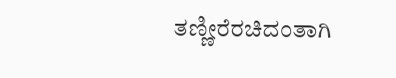ತಣ್ಣೀರೆರಚಿದಂತಾಗಿ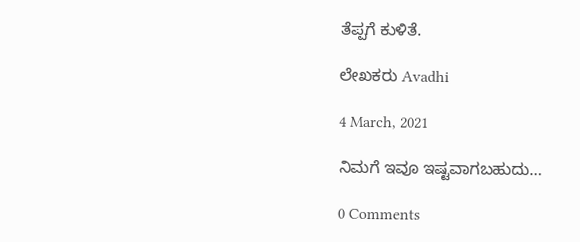ತೆಪ್ಪಗೆ ಕುಳಿತೆ.

ಲೇಖಕರು Avadhi

4 March, 2021

ನಿಮಗೆ ಇವೂ ಇಷ್ಟವಾಗಬಹುದು…

0 Comments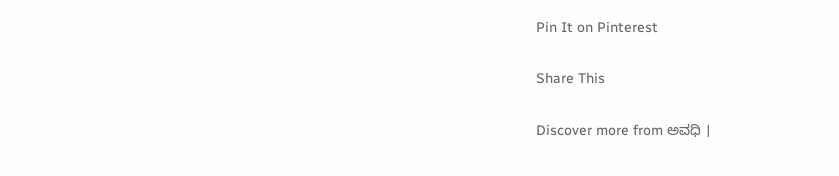Pin It on Pinterest

Share This

Discover more from ಅವಧಿ ।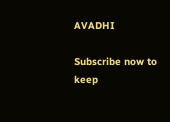AVADHI

Subscribe now to keep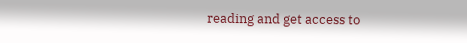reading and get access to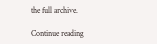the full archive.

Continue reading